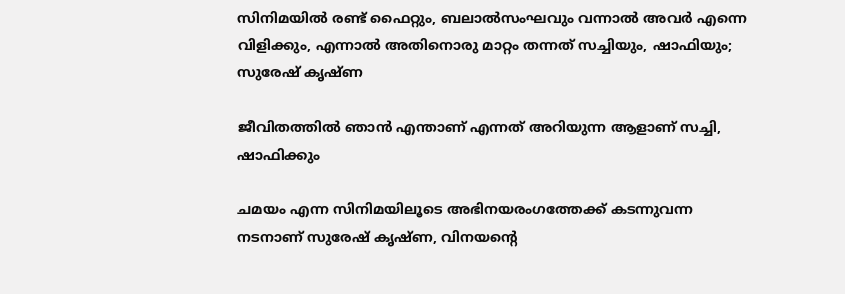സിനിമയിൽ രണ്ട് ഫൈറ്റും, ബലാൽസംഘവും വന്നാൽ അവർ എന്നെ വിളിക്കും, എന്നാൽ അതിനൊരു മാറ്റം തന്നത് സച്ചിയും, ഷാഫിയും; സുരേഷ് കൃഷ്‌ണ

ജീവിതത്തില്‍ ഞാന്‍ എന്താണ് എന്നത് അറിയുന്ന ആളാണ് സച്ചി, ഷാഫിക്കും

ചമയം എന്ന സിനിമയിലൂടെ അഭിനയരംഗത്തേക്ക് കടന്നുവന്ന നടനാണ് സുരേഷ് കൃഷ്ണ, വിനയന്റെ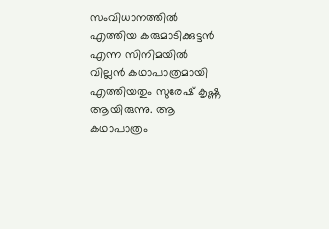സംവിധാനത്തില്‍ എത്തിയ കരുമാടിക്കുട്ടന്‍ എന്ന സിനിമയില്‍ വില്ലന്‍ കഥാപാത്രമായി എത്തിയതും സുരേഷ് കൃഷ്ണ ആയിരുന്നു. ആ കഥാപാത്രം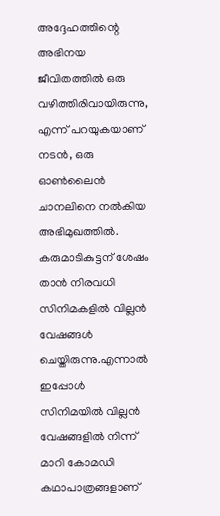അദ്ദേഹത്തിന്റെ അഭിനയ ജീവിതത്തില്‍ ഒരു വഴിത്തിരിവായിരുന്നു, എന്ന് പറയുകയാണ് നടൻ, ഒരു ഓൺലൈൻ ചാനലിനെ നൽകിയ അഭിമുഖത്തിൽ. കരുമാടികുട്ടന് ശേഷം താൻ നിരവധി സിനിമകളില്‍ വില്ലന്‍ വേഷങ്ങള്‍ ചെയ്തിരുന്നു.എന്നാൽ ഇപ്പോൾ സിനിമയില്‍ വില്ലന്‍ വേഷങ്ങളില്‍ നിന്ന് മാറി കോമഡി കഥാപാത്രങ്ങളാണ്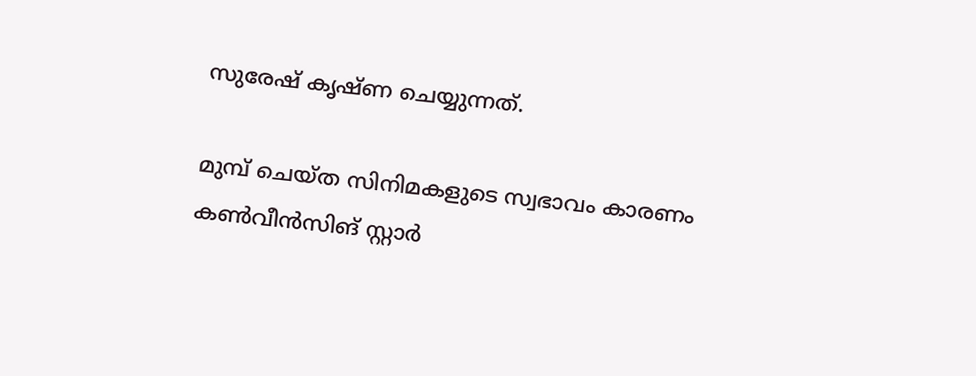സുരേഷ് കൃഷ്ണ ചെയ്യുന്നത്.

മുമ്പ് ചെയ്ത സിനിമകളുടെ സ്വഭാവം കാരണം കണ്‍വീന്‍സിങ് സ്റ്റാര്‍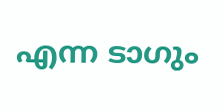എന്ന ടാഗും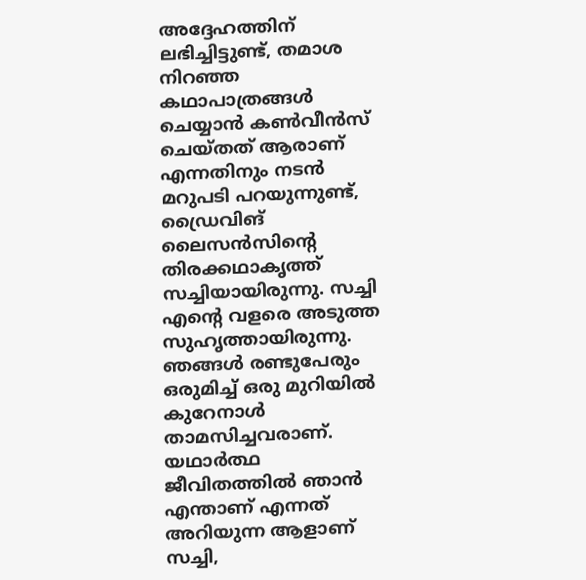അദ്ദേഹത്തിന് ലഭിച്ചിട്ടുണ്ട്, തമാശ നിറഞ്ഞ കഥാപാത്രങ്ങള്‍ ചെയ്യാന്‍ കണ്‍വീന്‍സ് ചെയ്തത് ആരാണ് എന്നതിനും നടൻ മറുപടി പറയുന്നുണ്ട്, ഡ്രൈവിങ് ലൈസന്‍സിന്റെ തിരക്കഥാകൃത്ത് സച്ചിയായിരുന്നു. സച്ചി എന്റെ വളരെ അടുത്ത സുഹൃത്തായിരുന്നു. ഞങ്ങള്‍ രണ്ടുപേരും ഒരുമിച്ച് ഒരു മുറിയില്‍ കുറേനാള്‍ താമസിച്ചവരാണ്. യഥാര്‍ത്ഥ ജീവിതത്തില്‍ ഞാന്‍ എന്താണ് എന്നത് അറിയുന്ന ആളാണ് സച്ചി,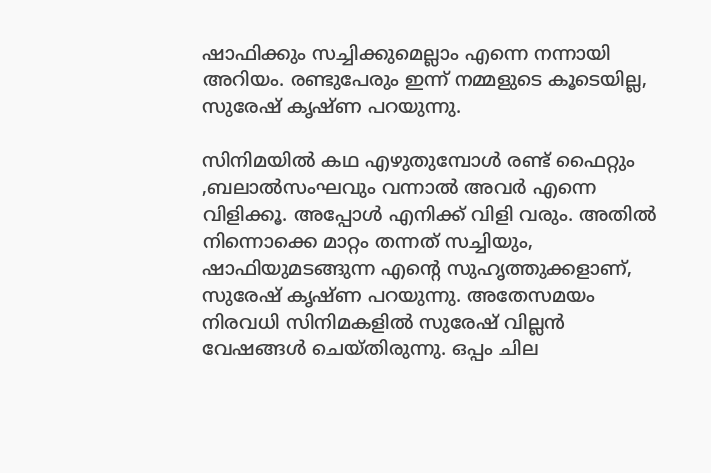ഷാഫിക്കും സച്ചിക്കുമെല്ലാം എന്നെ നന്നായി അറിയം. രണ്ടുപേരും ഇന്ന് നമ്മളുടെ കൂടെയില്ല, സുരേഷ് കൃഷ്ണ പറയുന്നു.

സിനിമയിൽ കഥ എഴുതുമ്പോള്‍ രണ്ട് ഫൈറ്റും ,ബലാല്‍സംഘവും വന്നാല്‍ അവർ എന്നെ വിളിക്കൂ. അപ്പോള്‍ എനിക്ക് വിളി വരും. അതില്‍ നിന്നൊക്കെ മാറ്റം തന്നത് സച്ചിയും, ഷാഫിയുമടങ്ങുന്ന എന്റെ സുഹൃത്തുക്കളാണ്, സുരേഷ് കൃഷ്ണ പറയുന്നു. അതേസമയം നിരവധി സിനിമകളില്‍ സുരേഷ് വില്ലന്‍ വേഷങ്ങള്‍ ചെയ്തിരുന്നു. ഒപ്പം ചില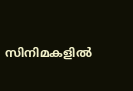സിനിമകളില്‍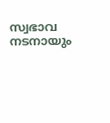സ്വഭാവ നടനായും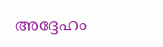അദ്ദേഹം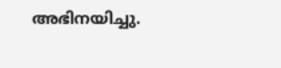അഭിനയിച്ചു.